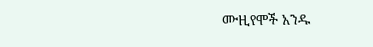ሙዚየሞች አንዱ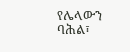የሌላውን ባሕል፣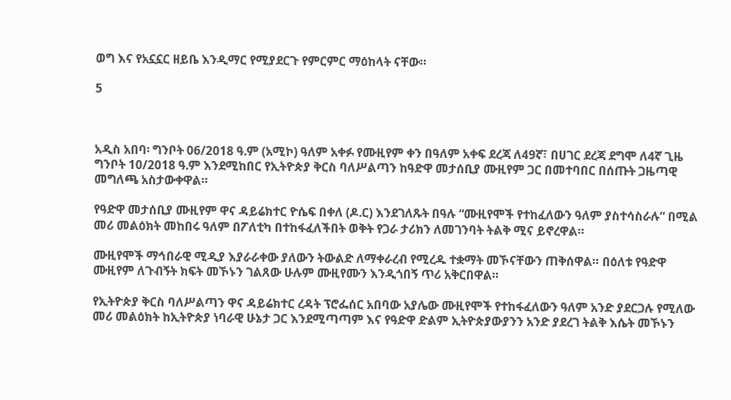ወግ እና የአኗኗር ዘይቤ እንዲማር የሚያደርጉ የምርምር ማዕከላት ናቸው።

5



አዲስ አበባ፡ ግንቦት 06/2018 ዓ.ም (አሚኮ) ዓለም አቀፉ የሙዚየም ቀን በዓለም አቀፍ ደረጃ ለ49ኛ፣ በሀገር ደረጃ ደግሞ ለ4ኛ ጊዜ ግንቦት 10/2018 ዓ.ም እንደሚከበር የኢትዮጵያ ቅርስ ባለሥልጣን ከዓድዋ መታሰቢያ ሙዚየም ጋር በመተባበር በሰጡት ጋዜጣዊ መግለጫ አስታውቀዋል።

የዓድዋ መታሰቢያ ሙዚየም ዋና ዳይሬክተር ዮሴፍ በቀለ (ዶ.ር) እንደገለጹት በዓሉ “ሙዚየሞች የተከፈለውን ዓለም ያስተሳስራሉ” በሚል መሪ መልዕክት መከበሩ ዓለም በፖለቲካ በተከፋፈለችበት ወቅት የጋራ ታሪክን ለመገንባት ትልቅ ሚና ይኖረዋል።

ሙዚየሞች ማኅበራዊ ሚዲያ እያራራቀው ያለውን ትውልድ ለማቀራረብ የሚረዱ ተቋማት መኾናቸውን ጠቅሰዋል። በዕለቱ የዓድዋ ሙዚየም ለጉብኝት ክፍት መኾኑን ገልጸው ሁሉም ሙዚየሙን እንዲጎበኝ ጥሪ አቅርበዋል።

የኢትዮጵያ ቅርስ ባለሥልጣን ዋና ዳይሬክተር ረዳት ፕሮፌሰር አበባው አያሌው ሙዚየሞች የተከፋፈለውን ዓለም አንድ ያደርጋሉ የሚለው መሪ መልዕክት ከኢትዮጵያ ነባራዊ ሁኔታ ጋር እንደሚጣጣም እና የዓድዋ ድልም ኢትዮጵያውያንን አንድ ያደረገ ትልቅ እሴት መኾኑን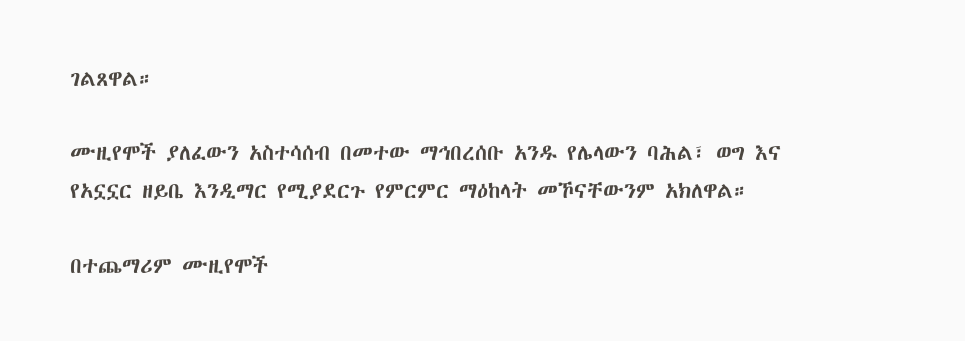ገልጸዋል።

ሙዚየሞች ያለፈውን አስተሳሰብ በመተው ማኅበረሰቡ አንዱ የሌላውን ባሕል፣ ወግ እና የአኗኗር ዘይቤ እንዲማር የሚያደርጉ የምርምር ማዕከላት መኾናቸውንም አክለዋል።

በተጨማሪም ሙዚየሞች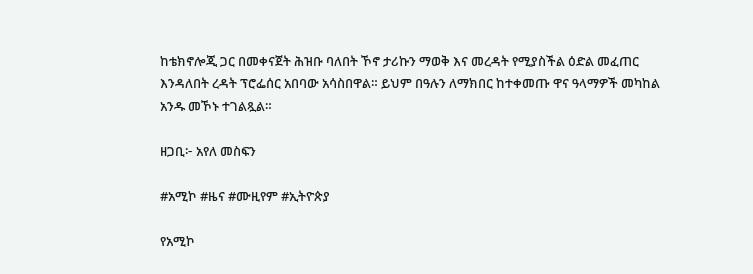ከቴክኖሎጂ ጋር በመቀናጀት ሕዝቡ ባለበት ኾኖ ታሪኩን ማወቅ እና መረዳት የሚያስችል ዕድል መፈጠር እንዳለበት ረዳት ፕሮፌሰር አበባው አሳስበዋል። ይህም በዓሉን ለማክበር ከተቀመጡ ዋና ዓላማዎች መካከል አንዱ መኾኑ ተገልጿል።

ዘጋቢ፦ አየለ መስፍን

#አሚኮ #ዜና #ሙዚየም #ኢትዮጵያ

የአሚኮ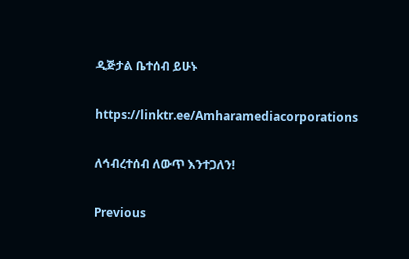ዲጅታል ቤተሰብ ይሁኑ

https://linktr.ee/Amharamediacorporations

ለኅብረተሰብ ለውጥ እንተጋለን!

Previous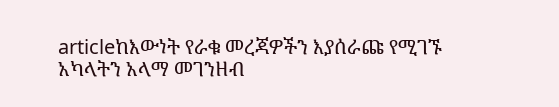articleከእውነት የራቁ መረጃዎችን እያሰራጩ የሚገኙ አካላትን አላማ መገንዘብ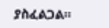ያስፈልጋል።